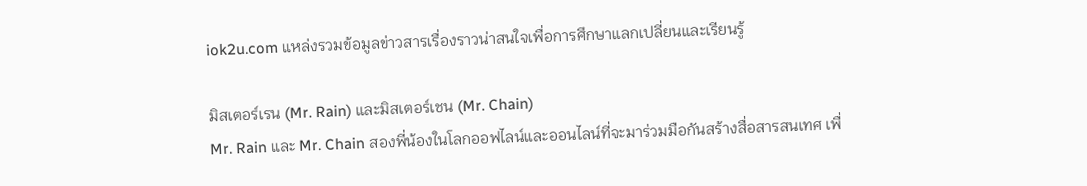iok2u.com แหล่งรวมข้อมูลข่าวสารเรื่องราวน่าสนใจเพื่อการศึกษาแลกเปลี่ยนและเรียนรู้

มิสเตอร์เรน (Mr. Rain) และมิสเตอร์เชน (Mr. Chain)
Mr. Rain และ Mr. Chain สองพี่น้องในโลกออฟไลน์และออนไลน์ที่จะมาร่วมมือกันสร้างสื่อสารสนเทศ เพื่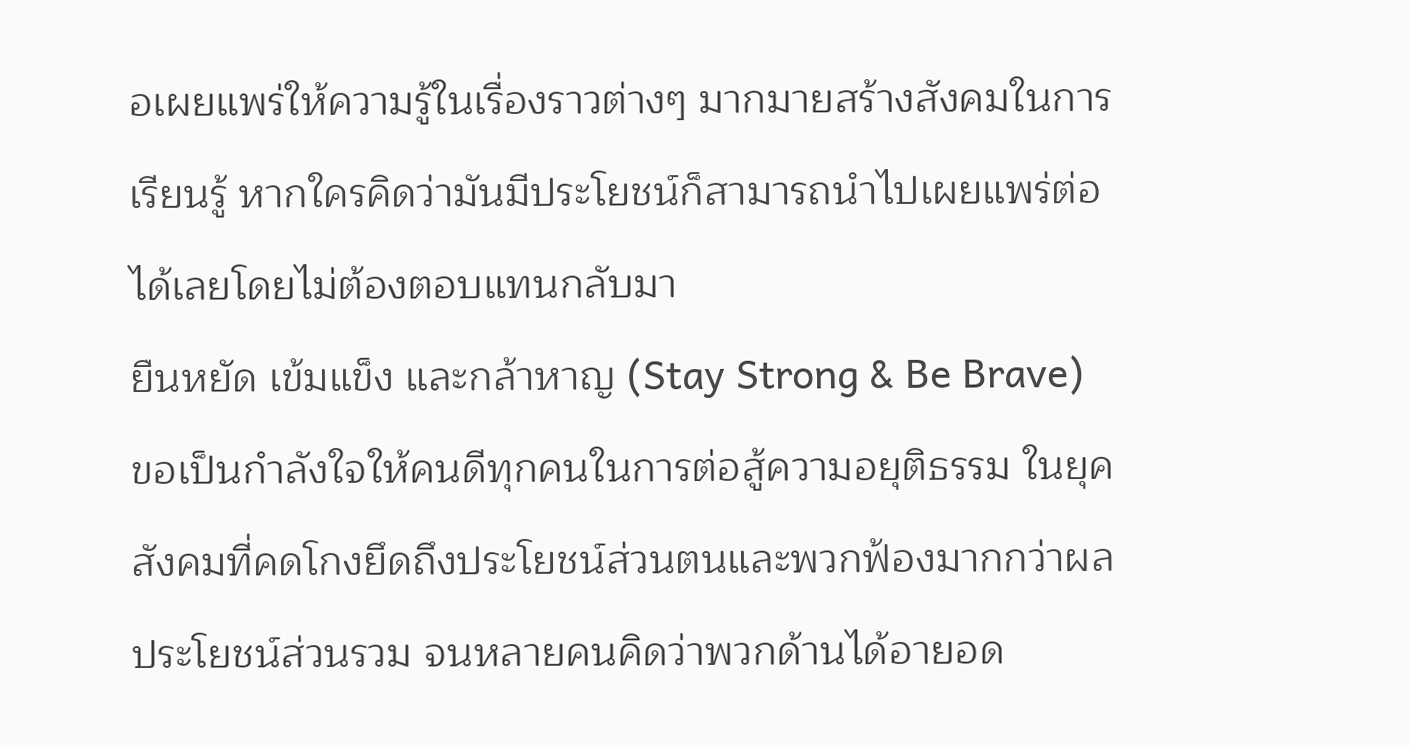อเผยแพร่ให้ความรู้ในเรื่องราวต่างๆ มากมายสร้างสังคมในการเรียนรู้ หากใครคิดว่ามันมีประโยชน์ก็สามารถนำไปเผยแพร่ต่อได้เลยโดยไม่ต้องตอบแทนกลับมา
ยืนหยัด เข้มแข็ง และกล้าหาญ (Stay Strong & Be Brave)
ขอเป็นกำลังใจให้คนดีทุกคนในการต่อสู้ความอยุติธรรม ในยุคสังคมที่คดโกงยึดถึงประโยชน์ส่วนตนและพวกฟ้องมากกว่าผลประโยชน์ส่วนรวม จนหลายคนคิดว่าพวกด้านได้อายอด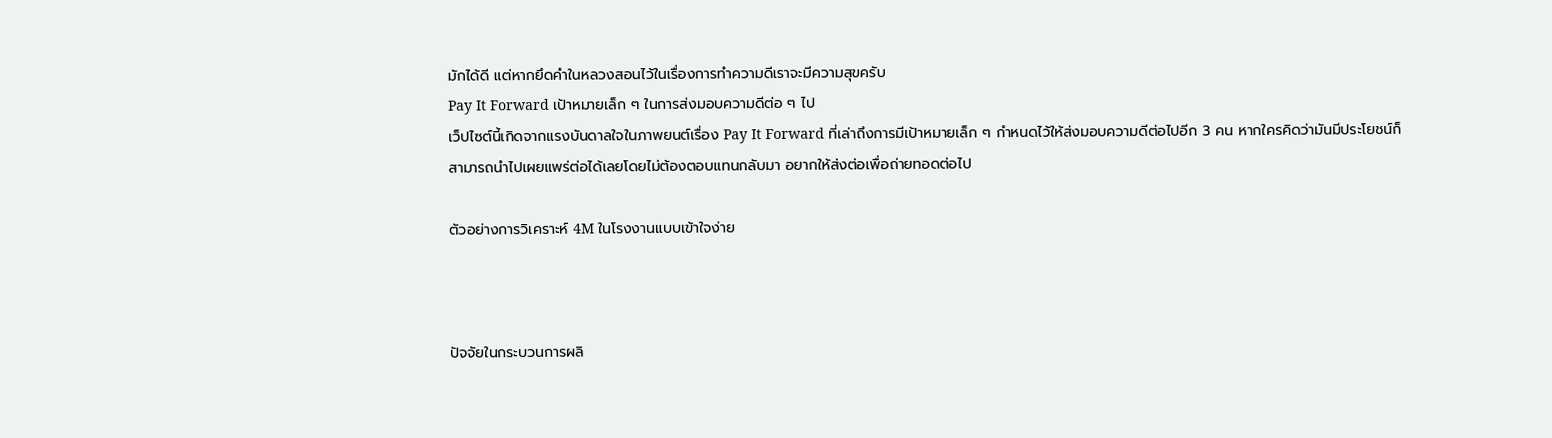มักได้ดี แต่หากยึดคำในหลวงสอนไว้ในเรื่องการทำความดีเราจะมีความสุขครับ
Pay It Forward เป้าหมายเล็ก ๆ ในการส่งมอบความดีต่อ ๆ ไป
เว็ปไซต์นี้เกิดจากแรงบันดาลใจในภาพยนต์เรื่อง Pay It Forward ที่เล่าถึงการมีเป้าหมายเล็ก ๆ กำหนดไว้ให้ส่งมอบความดีต่อไปอีก 3 คน หากใครคิดว่ามันมีประโยชน์ก็สามารถนำไปเผยแพร่ต่อได้เลยโดยไม่ต้องตอบแทนกลับมา อยากให้ส่งต่อเพื่อถ่ายทอดต่อไป

ตัวอย่างการวิเคราะห์ 4M ในโรงงานแบบเข้าใจง่าย



ปัจจัยในกระบวนการผลิ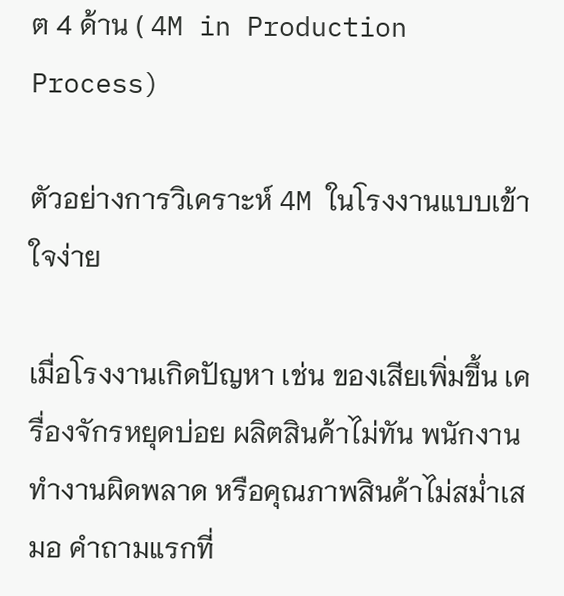ต 4 ด้าน ( 4M in Production Process)

ตัวอย่างการวิเคราะห์ 4M ในโรงงานแบบเข้าใจง่าย

เมื่อโรงงานเกิดปัญหา เช่น ของเสียเพิ่มขึ้น เครื่องจักรหยุดบ่อย ผลิตสินค้าไม่ทัน พนักงานทำงานผิดพลาด หรือคุณภาพสินค้าไม่สม่ำเสมอ คำถามแรกที่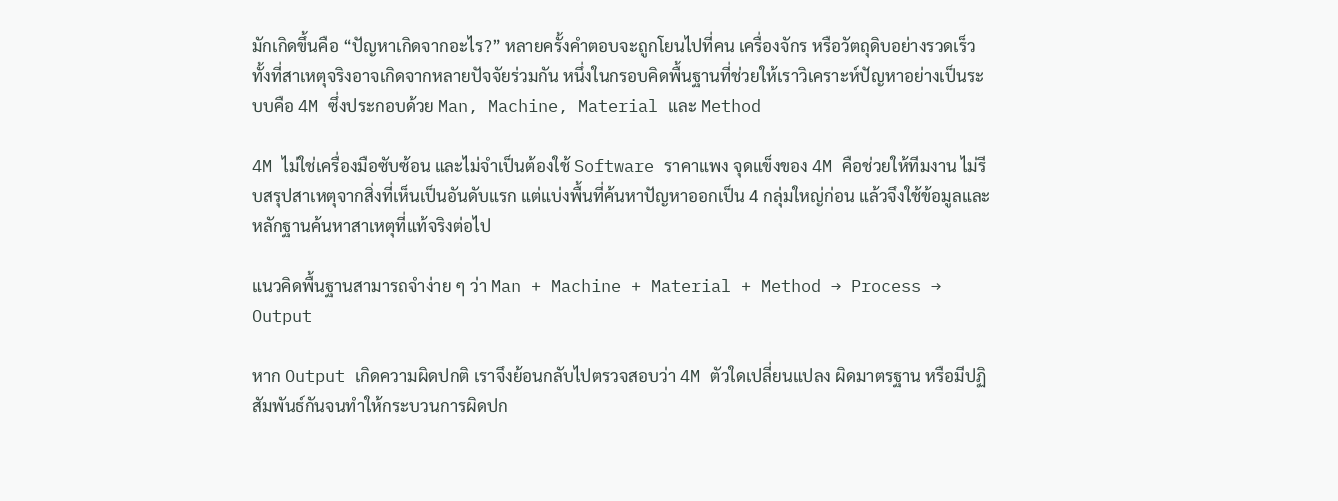มักเกิดขึ้นคือ “ปัญหาเกิดจากอะไร?” หลายครั้งคำตอบจะถูกโยนไปที่คน เครื่องจักร หรือวัตถุดิบอย่างรวดเร็ว ทั้งที่สาเหตุจริงอาจเกิดจากหลายปัจจัยร่วมกัน หนึ่งในกรอบคิดพื้นฐานที่ช่วยให้เราวิเคราะห์ปัญหาอย่างเป็นระบบคือ 4M ซึ่งประกอบด้วย Man, Machine, Material และ Method

4M ไม่ใช่เครื่องมือซับซ้อน และไม่จำเป็นต้องใช้ Software ราคาแพง จุดแข็งของ 4M คือช่วยให้ทีมงาน ไม่รีบสรุปสาเหตุจากสิ่งที่เห็นเป็นอันดับแรก แต่แบ่งพื้นที่ค้นหาปัญหาออกเป็น 4 กลุ่มใหญ่ก่อน แล้วจึงใช้ข้อมูลและหลักฐานค้นหาสาเหตุที่แท้จริงต่อไป

แนวคิดพื้นฐานสามารถจำง่าย ๆ ว่า Man + Machine + Material + Method → Process → Output

หาก Output เกิดความผิดปกติ เราจึงย้อนกลับไปตรวจสอบว่า 4M ตัวใดเปลี่ยนแปลง ผิดมาตรฐาน หรือมีปฏิสัมพันธ์กันจนทำให้กระบวนการผิดปก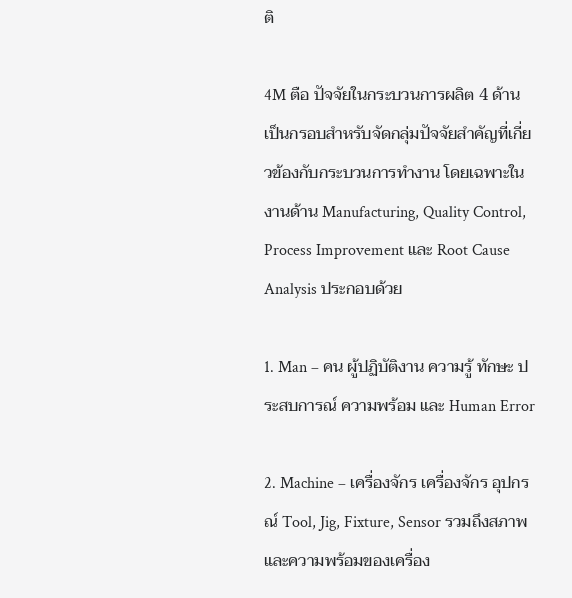ติ

4M ตือ ปัจจัยในกระบวนการผลิต 4 ด้าน เป็นกรอบสำหรับจัดกลุ่มปัจจัยสำคัญที่เกี่ยวข้องกับกระบวนการทำงาน โดยเฉพาะในงานด้าน Manufacturing, Quality Control, Process Improvement และ Root Cause Analysis ประกอบด้วย

1. Man – คน ผู้ปฏิบัติงาน ความรู้ ทักษะ ประสบการณ์ ความพร้อม และ Human Error

2. Machine – เครื่องจักร เครื่องจักร อุปกรณ์ Tool, Jig, Fixture, Sensor รวมถึงสภาพและความพร้อมของเครื่อง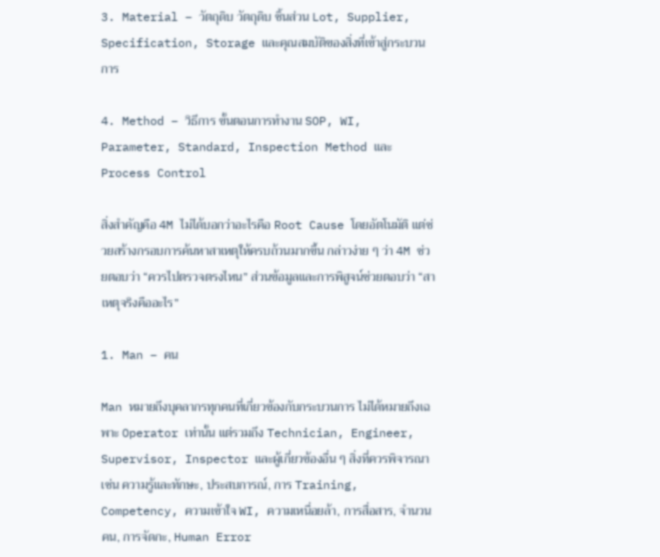3. Material – วัตถุดิบ วัตถุดิบ ชิ้นส่วน Lot, Supplier, Specification, Storage และคุณสมบัติของสิ่งที่เข้าสู่กระบวนการ

4. Method – วิธีการ ขั้นตอนการทำงาน SOP, WI, Parameter, Standard, Inspection Method และ Process Control

สิ่งสำคัญคือ 4M ไม่ได้บอกว่าอะไรคือ Root Cause โดยอัตโนมัติ แต่ช่วยสร้างกรอบการค้นหาสาเหตุให้ครบถ้วนมากขึ้น กล่าวง่าย ๆ ว่า 4M ช่วยตอบว่า “ควรไปตรวจตรงไหน” ส่วนข้อมูลและการพิสูจน์ช่วยตอบว่า “สาเหตุจริงคืออะไร”

1. Man – คน

Man หมายถึงบุคลากรทุกคนที่เกี่ยวข้องกับกระบวนการ ไม่ได้หมายถึงเฉพาะ Operator เท่านั้น แต่รวมถึง Technician, Engineer, Supervisor, Inspector และผู้เกี่ยวข้องอื่น ๆ สิ่งที่ควรพิจารณา เช่น ความรู้และทักษะ, ประสบการณ์, การ Training, Competency, ความเข้าใจ WI, ความเหนื่อยล้า, การสื่อสาร, จำนวนคน, การจัดกะ, Human Error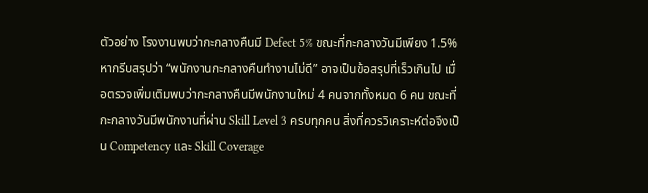ตัวอย่าง โรงงานพบว่ากะกลางคืนมี Defect 5% ขณะที่กะกลางวันมีเพียง 1.5% หากรีบสรุปว่า “พนักงานกะกลางคืนทำงานไม่ดี” อาจเป็นข้อสรุปที่เร็วเกินไป เมื่อตรวจเพิ่มเติมพบว่ากะกลางคืนมีพนักงานใหม่ 4 คนจากทั้งหมด 6 คน ขณะที่กะกลางวันมีพนักงานที่ผ่าน Skill Level 3 ครบทุกคน สิ่งที่ควรวิเคราะห์ต่อจึงเป็น Competency และ Skill Coverage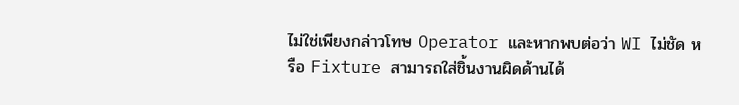ไม่ใช่เพียงกล่าวโทษ Operator และหากพบต่อว่า WI ไม่ชัด หรือ Fixture สามารถใส่ชิ้นงานผิดด้านได้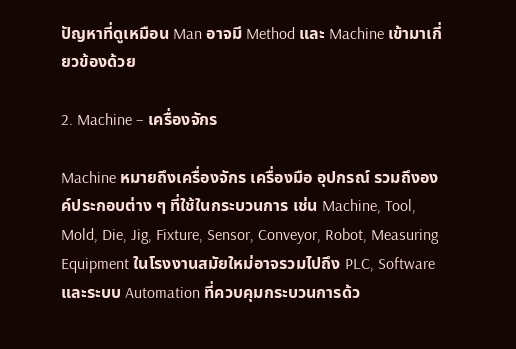ปัญหาที่ดูเหมือน Man อาจมี Method และ Machine เข้ามาเกี่ยวข้องด้วย

2. Machine – เครื่องจักร

Machine หมายถึงเครื่องจักร เครื่องมือ อุปกรณ์ รวมถึงองค์ประกอบต่าง ๆ ที่ใช้ในกระบวนการ เช่น Machine, Tool, Mold, Die, Jig, Fixture, Sensor, Conveyor, Robot, Measuring Equipment ในโรงงานสมัยใหม่อาจรวมไปถึง PLC, Software และระบบ Automation ที่ควบคุมกระบวนการด้ว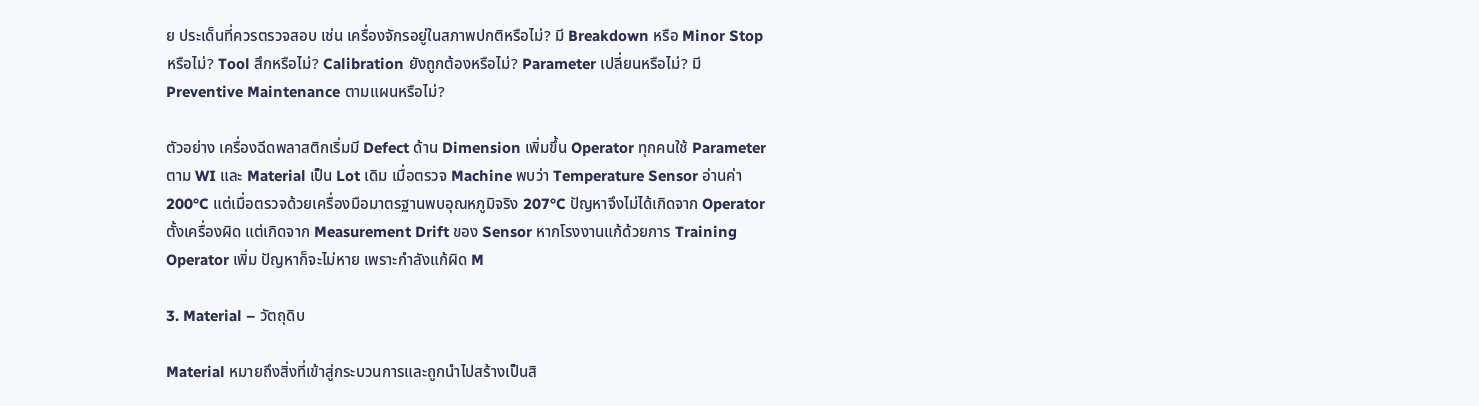ย ประเด็นที่ควรตรวจสอบ เช่น เครื่องจักรอยู่ในสภาพปกติหรือไม่? มี Breakdown หรือ Minor Stop หรือไม่? Tool สึกหรือไม่? Calibration ยังถูกต้องหรือไม่? Parameter เปลี่ยนหรือไม่? มี Preventive Maintenance ตามแผนหรือไม่?

ตัวอย่าง เครื่องฉีดพลาสติกเริ่มมี Defect ด้าน Dimension เพิ่มขึ้น Operator ทุกคนใช้ Parameter ตาม WI และ Material เป็น Lot เดิม เมื่อตรวจ Machine พบว่า Temperature Sensor อ่านค่า 200°C แต่เมื่อตรวจด้วยเครื่องมือมาตรฐานพบอุณหภูมิจริง 207°C ปัญหาจึงไม่ได้เกิดจาก Operator ตั้งเครื่องผิด แต่เกิดจาก Measurement Drift ของ Sensor หากโรงงานแก้ด้วยการ Training Operator เพิ่ม ปัญหาก็จะไม่หาย เพราะกำลังแก้ผิด M

3. Material – วัตถุดิบ

Material หมายถึงสิ่งที่เข้าสู่กระบวนการและถูกนำไปสร้างเป็นสิ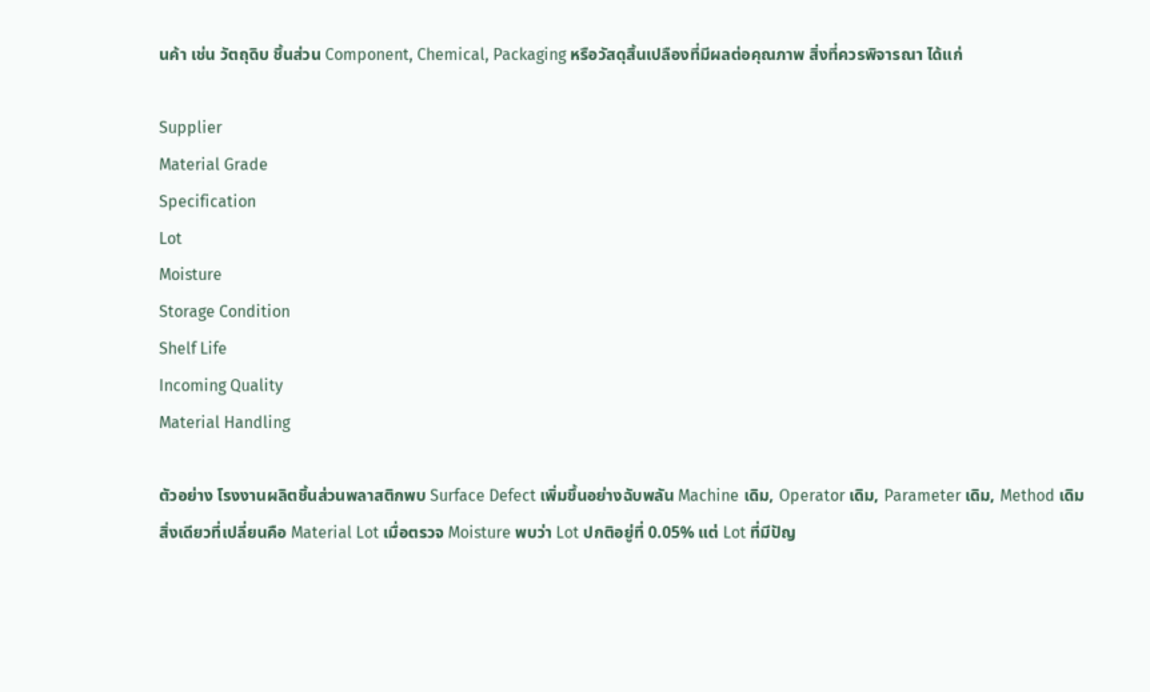นค้า เช่น วัตถุดิบ ชิ้นส่วน Component, Chemical, Packaging หรือวัสดุสิ้นเปลืองที่มีผลต่อคุณภาพ สิ่งที่ควรพิจารณา ได้แก่

Supplier
Material Grade
Specification
Lot
Moisture
Storage Condition
Shelf Life
Incoming Quality
Material Handling

ตัวอย่าง โรงงานผลิตชิ้นส่วนพลาสติกพบ Surface Defect เพิ่มขึ้นอย่างฉับพลัน Machine เดิม, Operator เดิม, Parameter เดิม, Method เดิม สิ่งเดียวที่เปลี่ยนคือ Material Lot เมื่อตรวจ Moisture พบว่า Lot ปกติอยู่ที่ 0.05% แต่ Lot ที่มีปัญ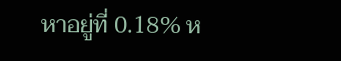หาอยู่ที่ 0.18% ห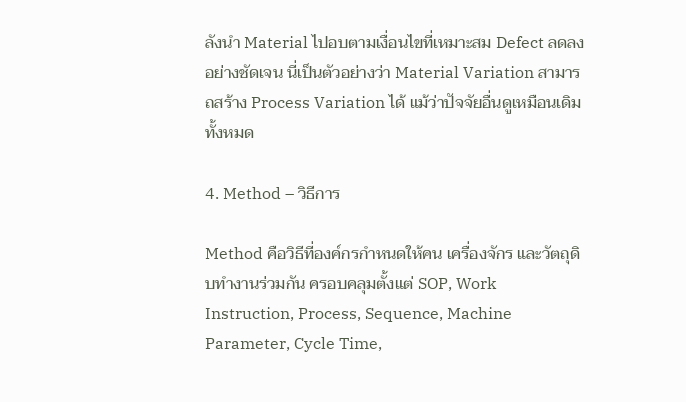ลังนำ Material ไปอบตามเงื่อนไขที่เหมาะสม Defect ลดลงอย่างชัดเจน นี่เป็นตัวอย่างว่า Material Variation สามารถสร้าง Process Variation ได้ แม้ว่าปัจจัยอื่นดูเหมือนเดิมทั้งหมด

4. Method – วิธีการ

Method คือวิธีที่องค์กรกำหนดให้คน เครื่องจักร และวัตถุดิบทำงานร่วมกัน ครอบคลุมตั้งแต่ SOP, Work Instruction, Process, Sequence, Machine Parameter, Cycle Time,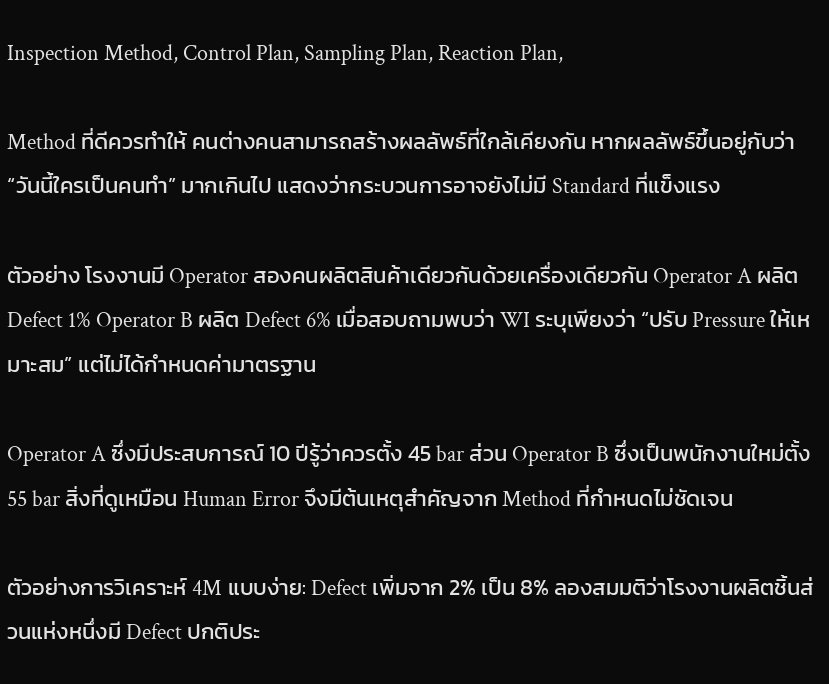Inspection Method, Control Plan, Sampling Plan, Reaction Plan,

Method ที่ดีควรทำให้ คนต่างคนสามารถสร้างผลลัพธ์ที่ใกล้เคียงกัน หากผลลัพธ์ขึ้นอยู่กับว่า “วันนี้ใครเป็นคนทำ” มากเกินไป แสดงว่ากระบวนการอาจยังไม่มี Standard ที่แข็งแรง

ตัวอย่าง โรงงานมี Operator สองคนผลิตสินค้าเดียวกันด้วยเครื่องเดียวกัน Operator A ผลิต Defect 1% Operator B ผลิต Defect 6% เมื่อสอบถามพบว่า WI ระบุเพียงว่า “ปรับ Pressure ให้เหมาะสม” แต่ไม่ได้กำหนดค่ามาตรฐาน

Operator A ซึ่งมีประสบการณ์ 10 ปีรู้ว่าควรตั้ง 45 bar ส่วน Operator B ซึ่งเป็นพนักงานใหม่ตั้ง 55 bar สิ่งที่ดูเหมือน Human Error จึงมีต้นเหตุสำคัญจาก Method ที่กำหนดไม่ชัดเจน

ตัวอย่างการวิเคราะห์ 4M แบบง่าย: Defect เพิ่มจาก 2% เป็น 8% ลองสมมติว่าโรงงานผลิตชิ้นส่วนแห่งหนึ่งมี Defect ปกติประ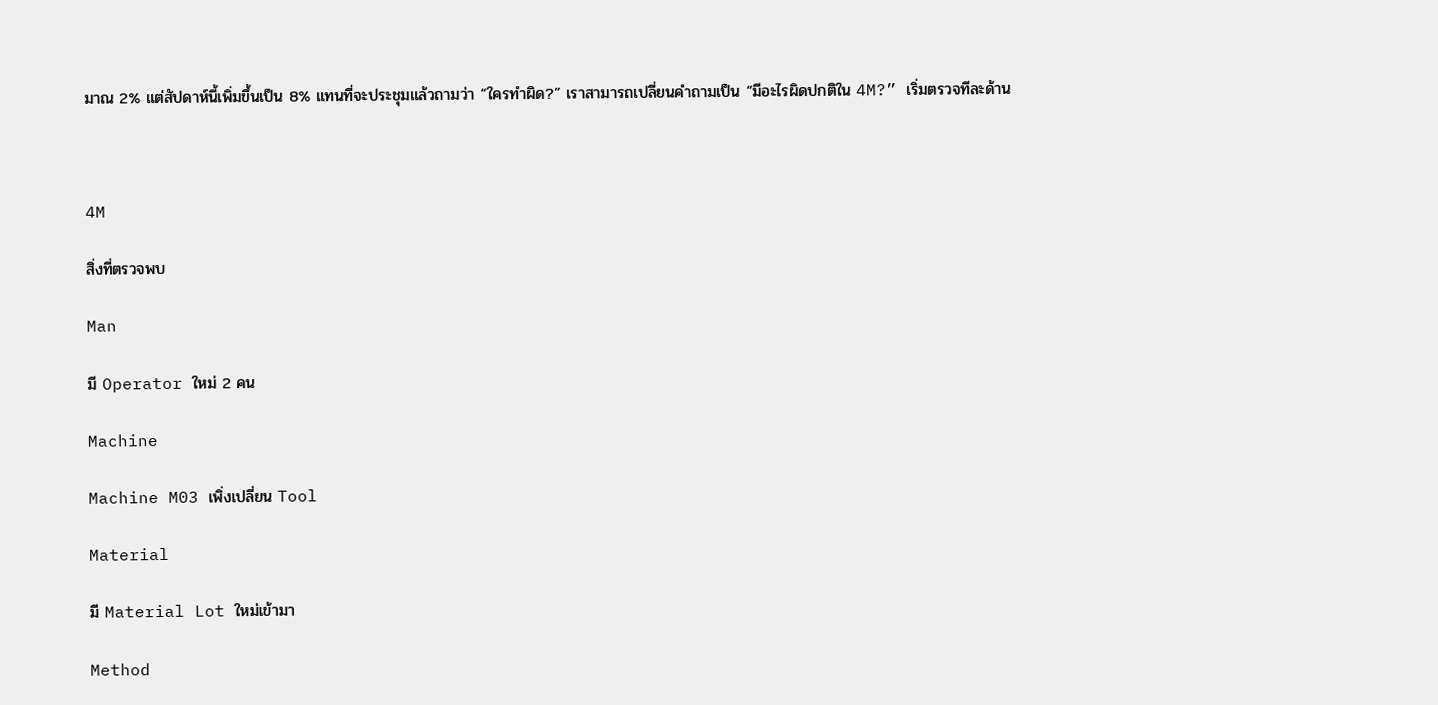มาณ 2% แต่สัปดาห์นี้เพิ่มขึ้นเป็น 8% แทนที่จะประชุมแล้วถามว่า “ใครทำผิด?” เราสามารถเปลี่ยนคำถามเป็น “มีอะไรผิดปกติใน 4M?” เริ่มตรวจทีละด้าน



4M

สิ่งที่ตรวจพบ

Man

มี Operator ใหม่ 2 คน

Machine

Machine M03 เพิ่งเปลี่ยน Tool

Material

มี Material Lot ใหม่เข้ามา

Method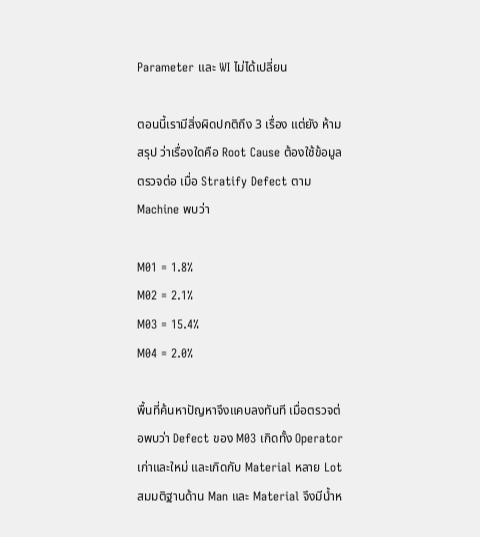Parameter และ WI ไม่ได้เปลี่ยน

ตอนนี้เรามีสิ่งผิดปกติถึง 3 เรื่อง แต่ยัง ห้ามสรุป ว่าเรื่องใดคือ Root Cause ต้องใช้ข้อมูลตรวจต่อ เมื่อ Stratify Defect ตาม Machine พบว่า

M01 = 1.8%
M02 = 2.1%
M03 = 15.4%
M04 = 2.0%

พื้นที่ค้นหาปัญหาจึงแคบลงทันที เมื่อตรวจต่อพบว่า Defect ของ M03 เกิดทั้ง Operator เก่าและใหม่ และเกิดกับ Material หลาย Lot สมมติฐานด้าน Man และ Material จึงมีน้ำห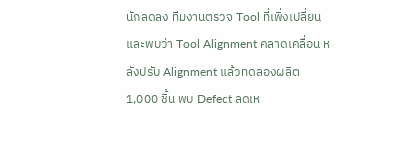นักลดลง ทีมงานตรวจ Tool ที่เพิ่งเปลี่ยนและพบว่า Tool Alignment คลาดเคลื่อน หลังปรับ Alignment แล้วทดลองผลิต 1,000 ชิ้น พบ Defect ลดเห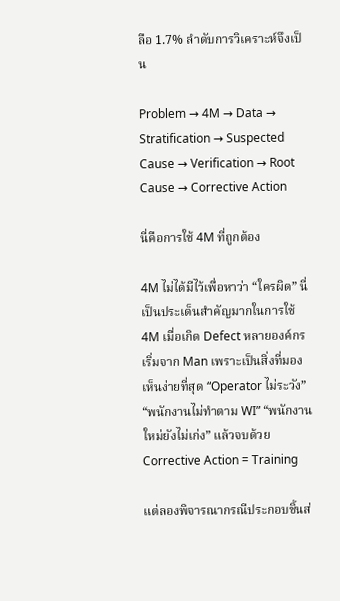ลือ 1.7% ลำดับการวิเคราะห์จึงเป็น

Problem → 4M → Data → Stratification → Suspected Cause → Verification → Root Cause → Corrective Action

นี่คือการใช้ 4M ที่ถูกต้อง

4M ไม่ได้มีไว้เพื่อหาว่า “ใครผิด” นี่เป็นประเด็นสำคัญมากในการใช้ 4M เมื่อเกิด Defect หลายองค์กรเริ่มจาก Man เพราะเป็นสิ่งที่มองเห็นง่ายที่สุด “Operator ไม่ระวัง” “พนักงานไม่ทำตาม WI” “พนักงานใหม่ยังไม่เก่ง” แล้วจบด้วย Corrective Action = Training

แต่ลองพิจารณากรณีประกอบชิ้นส่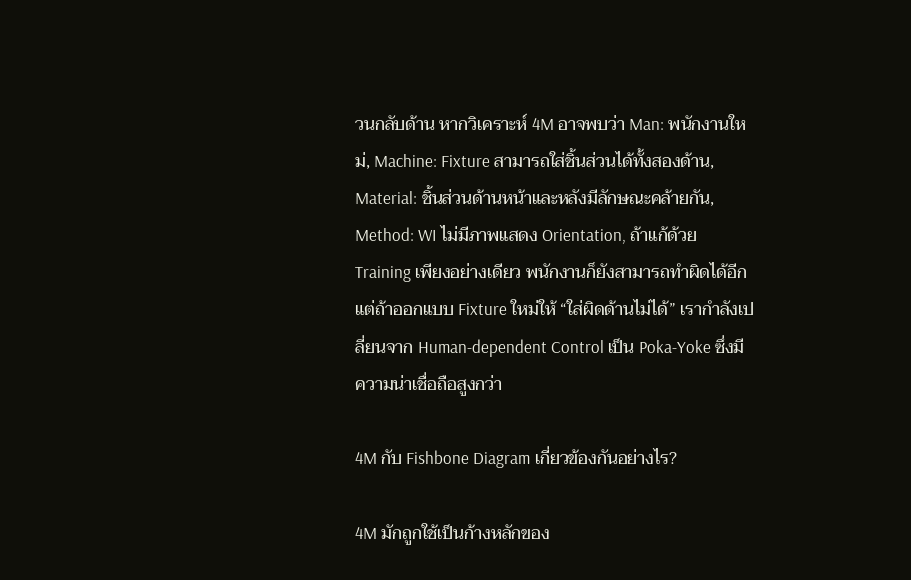วนกลับด้าน หากวิเคราะห์ 4M อาจพบว่า Man: พนักงานใหม่, Machine: Fixture สามารถใส่ชิ้นส่วนได้ทั้งสองด้าน, Material: ชิ้นส่วนด้านหน้าและหลังมีลักษณะคล้ายกัน, Method: WI ไม่มีภาพแสดง Orientation, ถ้าแก้ด้วย Training เพียงอย่างเดียว พนักงานก็ยังสามารถทำผิดได้อีก แต่ถ้าออกแบบ Fixture ใหม่ให้ “ใส่ผิดด้านไม่ได้” เรากำลังเปลี่ยนจาก Human-dependent Control เป็น Poka-Yoke ซึ่งมีความน่าเชื่อถือสูงกว่า

4M กับ Fishbone Diagram เกี่ยวข้องกันอย่างไร?

4M มักถูกใช้เป็นก้างหลักของ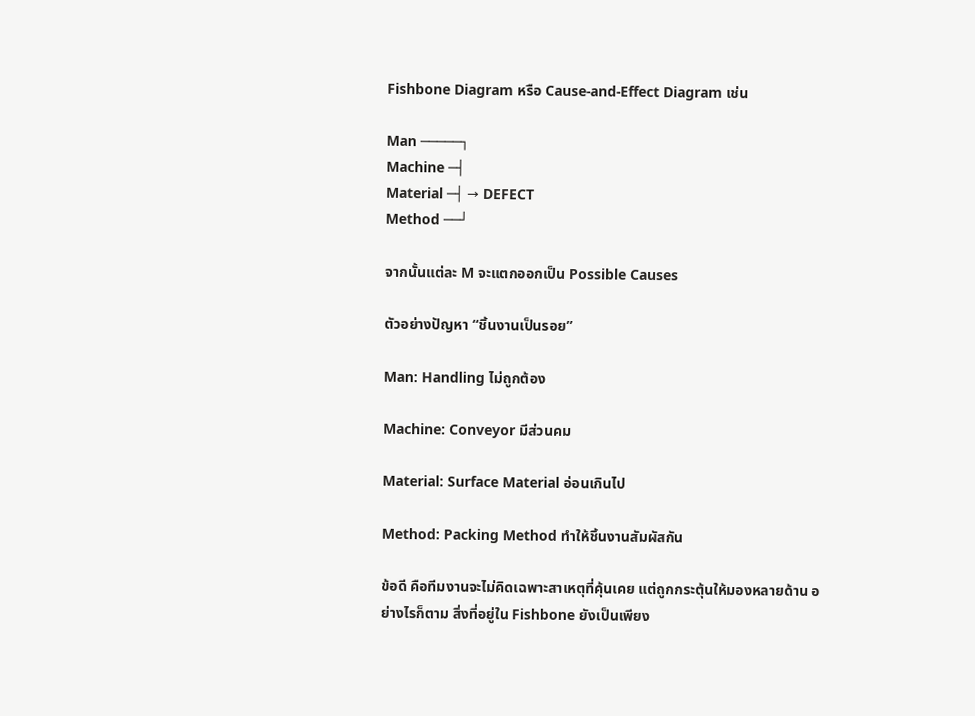Fishbone Diagram หรือ Cause-and-Effect Diagram เช่น

Man ─────┐
Machine ─┤
Material ─┤ → DEFECT
Method ──┘

จากนั้นแต่ละ M จะแตกออกเป็น Possible Causes

ตัวอย่างปัญหา “ชิ้นงานเป็นรอย”

Man: Handling ไม่ถูกต้อง

Machine: Conveyor มีส่วนคม

Material: Surface Material อ่อนเกินไป

Method: Packing Method ทำให้ชิ้นงานสัมผัสกัน

ข้อดี คือทีมงานจะไม่คิดเฉพาะสาเหตุที่คุ้นเคย แต่ถูกกระตุ้นให้มองหลายด้าน อย่างไรก็ตาม สิ่งที่อยู่ใน Fishbone ยังเป็นเพียง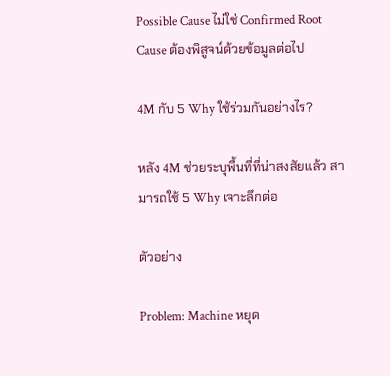Possible Cause ไม่ใช่ Confirmed Root Cause ต้องพิสูจน์ด้วยข้อมูลต่อไป

4M กับ 5 Why ใช้ร่วมกันอย่างไร?

หลัง 4M ช่วยระบุพื้นที่ที่น่าสงสัยแล้ว สามารถใช้ 5 Why เจาะลึกต่อ

ตัวอย่าง

Problem: Machine หยุด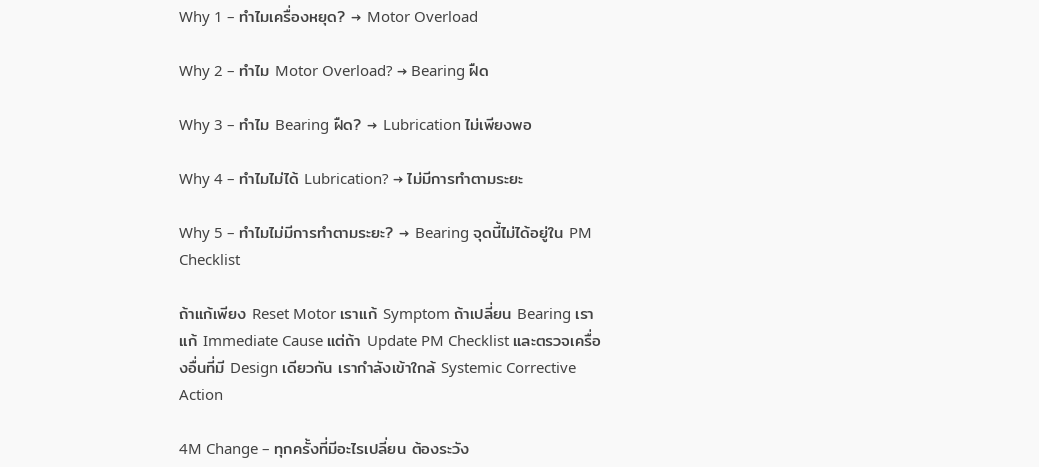Why 1 – ทำไมเครื่องหยุด? → Motor Overload

Why 2 – ทำไม Motor Overload? → Bearing ฝืด

Why 3 – ทำไม Bearing ฝืด? → Lubrication ไม่เพียงพอ

Why 4 – ทำไมไม่ได้ Lubrication? → ไม่มีการทำตามระยะ

Why 5 – ทำไมไม่มีการทำตามระยะ? → Bearing จุดนี้ไม่ได้อยู่ใน PM Checklist

ถ้าแก้เพียง Reset Motor เราแก้ Symptom ถ้าเปลี่ยน Bearing เราแก้ Immediate Cause แต่ถ้า Update PM Checklist และตรวจเครื่องอื่นที่มี Design เดียวกัน เรากำลังเข้าใกล้ Systemic Corrective Action

4M Change – ทุกครั้งที่มีอะไรเปลี่ยน ต้องระวัง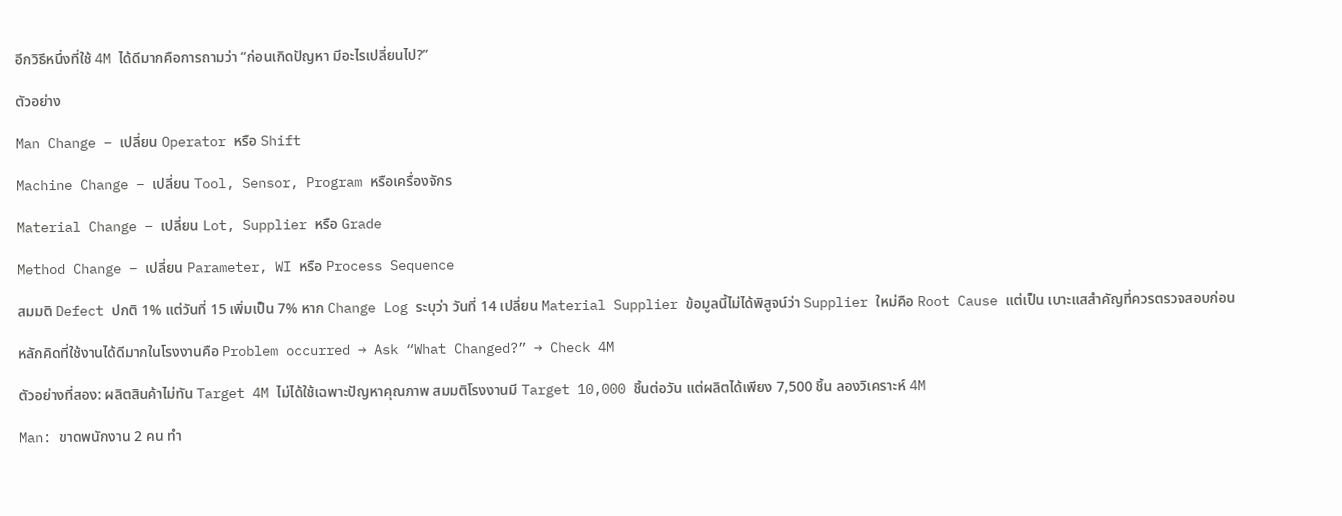อีกวิธีหนึ่งที่ใช้ 4M ได้ดีมากคือการถามว่า “ก่อนเกิดปัญหา มีอะไรเปลี่ยนไป?”

ตัวอย่าง

Man Change – เปลี่ยน Operator หรือ Shift

Machine Change – เปลี่ยน Tool, Sensor, Program หรือเครื่องจักร

Material Change – เปลี่ยน Lot, Supplier หรือ Grade

Method Change – เปลี่ยน Parameter, WI หรือ Process Sequence

สมมติ Defect ปกติ 1% แต่วันที่ 15 เพิ่มเป็น 7% หาก Change Log ระบุว่า วันที่ 14 เปลี่ยน Material Supplier ข้อมูลนี้ไม่ได้พิสูจน์ว่า Supplier ใหม่คือ Root Cause แต่เป็น เบาะแสสำคัญที่ควรตรวจสอบก่อน

หลักคิดที่ใช้งานได้ดีมากในโรงงานคือ Problem occurred → Ask “What Changed?” → Check 4M

ตัวอย่างที่สอง: ผลิตสินค้าไม่ทัน Target 4M ไม่ได้ใช้เฉพาะปัญหาคุณภาพ สมมติโรงงานมี Target 10,000 ชิ้นต่อวัน แต่ผลิตได้เพียง 7,500 ชิ้น ลองวิเคราะห์ 4M

Man: ขาดพนักงาน 2 คน ทำ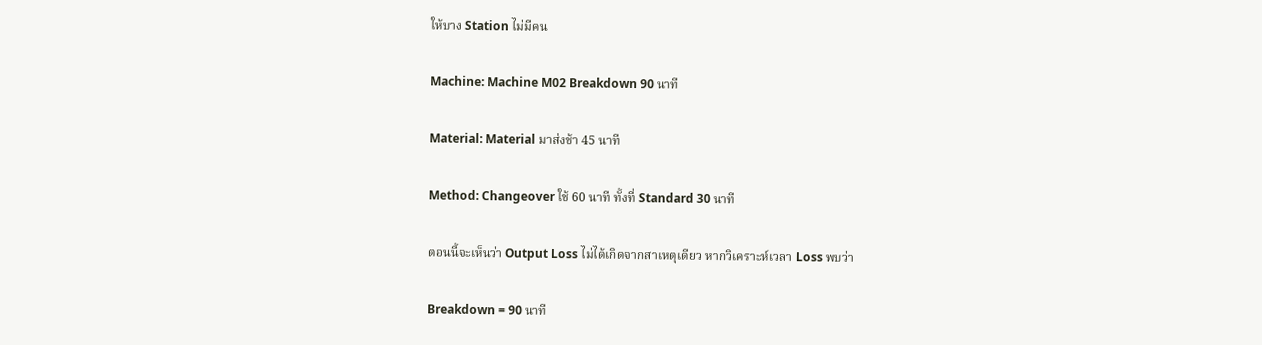ให้บาง Station ไม่มีคน

Machine: Machine M02 Breakdown 90 นาที

Material: Material มาส่งช้า 45 นาที

Method: Changeover ใช้ 60 นาที ทั้งที่ Standard 30 นาที

ตอนนี้จะเห็นว่า Output Loss ไม่ได้เกิดจากสาเหตุเดียว หากวิเคราะห์เวลา Loss พบว่า

Breakdown = 90 นาที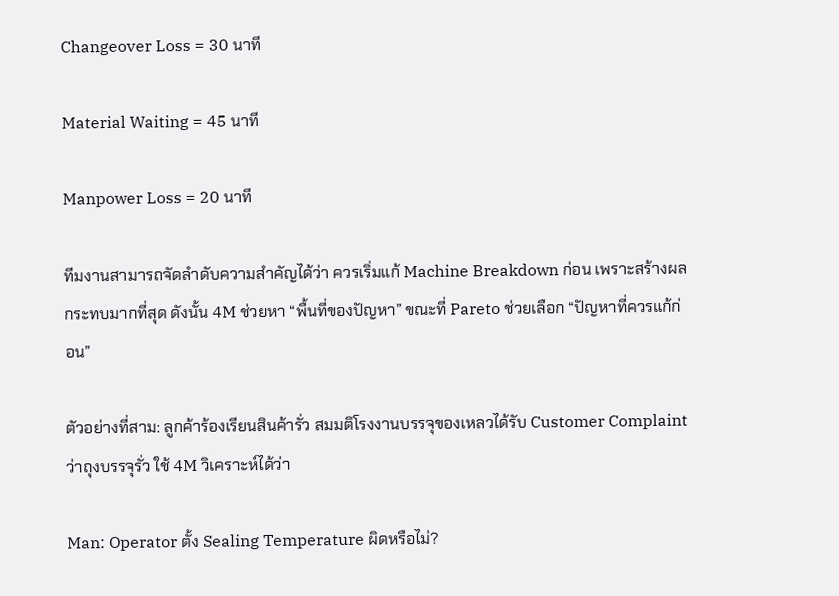Changeover Loss = 30 นาที

Material Waiting = 45 นาที

Manpower Loss = 20 นาที

ทีมงานสามารถจัดลำดับความสำคัญได้ว่า ควรเริ่มแก้ Machine Breakdown ก่อน เพราะสร้างผลกระทบมากที่สุด ดังนั้น 4M ช่วยหา “พื้นที่ของปัญหา” ขณะที่ Pareto ช่วยเลือก “ปัญหาที่ควรแก้ก่อน”

ตัวอย่างที่สาม: ลูกค้าร้องเรียนสินค้ารั่ว สมมติโรงงานบรรจุของเหลวได้รับ Customer Complaint ว่าถุงบรรจุรั่ว ใช้ 4M วิเคราะห์ได้ว่า

Man: Operator ตั้ง Sealing Temperature ผิดหรือไม่?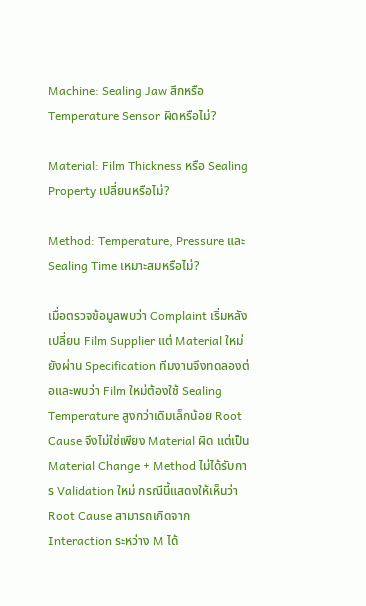Machine: Sealing Jaw สึกหรือ Temperature Sensor ผิดหรือไม่?

Material: Film Thickness หรือ Sealing Property เปลี่ยนหรือไม่?

Method: Temperature, Pressure และ Sealing Time เหมาะสมหรือไม่?

เมื่อตรวจข้อมูลพบว่า Complaint เริ่มหลังเปลี่ยน Film Supplier แต่ Material ใหม่ยังผ่าน Specification ทีมงานจึงทดลองต่อและพบว่า Film ใหม่ต้องใช้ Sealing Temperature สูงกว่าเดิมเล็กน้อย Root Cause จึงไม่ใช่เพียง Material ผิด แต่เป็น Material Change + Method ไม่ได้รับการ Validation ใหม่ กรณีนี้แสดงให้เห็นว่า Root Cause สามารถเกิดจาก Interaction ระหว่าง M ได้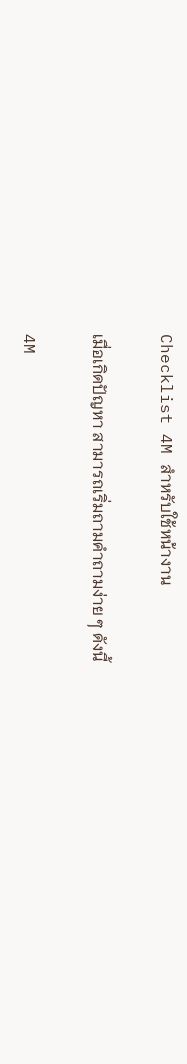Checklist 4M สำหรับใช้หน้างาน

เมื่อเกิดปัญหา สามารถเริ่มถามคำถามง่าย ๆ ดังนี้

4M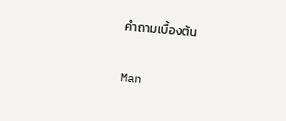คำถามเบื้องต้น

Man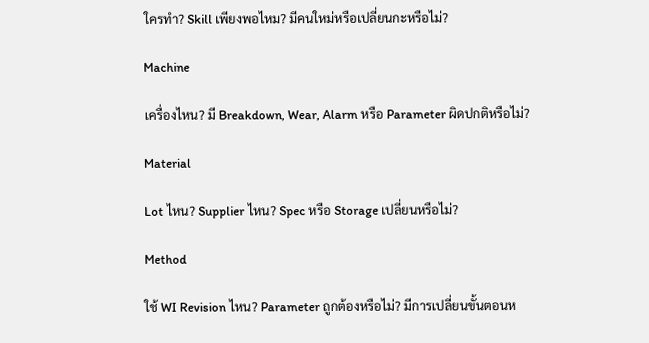ใครทำ? Skill เพียงพอไหม? มีคนใหม่หรือเปลี่ยนกะหรือไม่?

Machine

เครื่องไหน? มี Breakdown, Wear, Alarm หรือ Parameter ผิดปกติหรือไม่?

Material

Lot ไหน? Supplier ไหน? Spec หรือ Storage เปลี่ยนหรือไม่?

Method

ใช้ WI Revision ไหน? Parameter ถูกต้องหรือไม่? มีการเปลี่ยนขั้นตอนห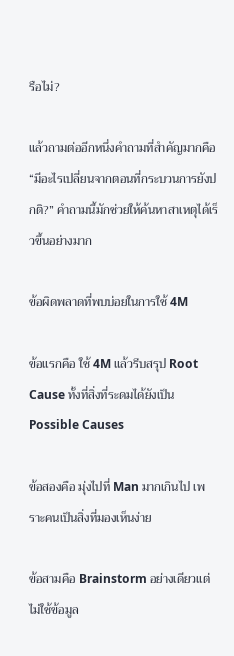รือไม่?

แล้วถามต่ออีกหนึ่งคำถามที่สำคัญมากคือ “มีอะไรเปลี่ยนจากตอนที่กระบวนการยังปกติ?” คำถามนี้มักช่วยให้ค้นหาสาเหตุได้เร็วขึ้นอย่างมาก

ข้อผิดพลาดที่พบบ่อยในการใช้ 4M

ข้อแรกคือ ใช้ 4M แล้วรีบสรุป Root Cause ทั้งที่สิ่งที่ระดมได้ยังเป็น Possible Causes

ข้อสองคือ มุ่งไปที่ Man มากเกินไป เพราะคนเป็นสิ่งที่มองเห็นง่าย

ข้อสามคือ Brainstorm อย่างเดียวแต่ไม่ใช้ข้อมูล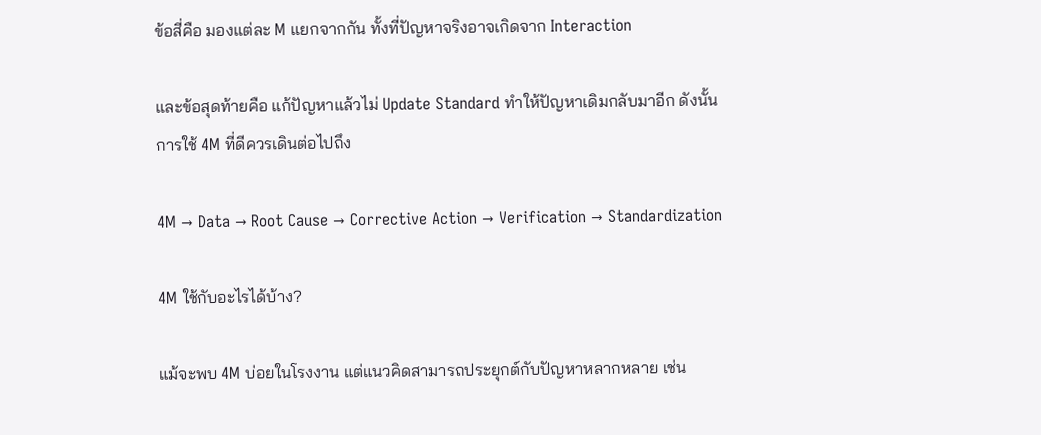ข้อสี่คือ มองแต่ละ M แยกจากกัน ทั้งที่ปัญหาจริงอาจเกิดจาก Interaction

และข้อสุดท้ายคือ แก้ปัญหาแล้วไม่ Update Standard ทำให้ปัญหาเดิมกลับมาอีก ดังนั้นการใช้ 4M ที่ดีควรเดินต่อไปถึง

4M → Data → Root Cause → Corrective Action → Verification → Standardization

4M ใช้กับอะไรได้บ้าง?

แม้จะพบ 4M บ่อยในโรงงาน แต่แนวคิดสามารถประยุกต์กับปัญหาหลากหลาย เช่น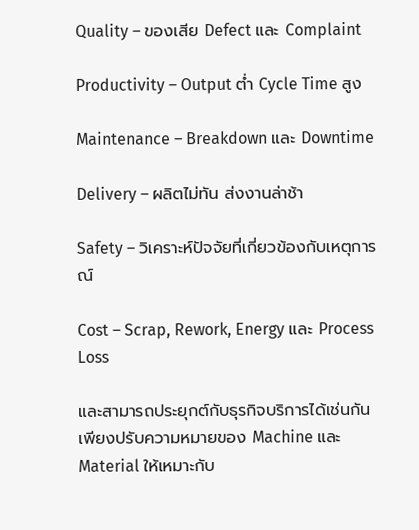Quality – ของเสีย Defect และ Complaint

Productivity – Output ต่ำ Cycle Time สูง

Maintenance – Breakdown และ Downtime

Delivery – ผลิตไม่ทัน ส่งงานล่าช้า

Safety – วิเคราะห์ปัจจัยที่เกี่ยวข้องกับเหตุการณ์

Cost – Scrap, Rework, Energy และ Process Loss

และสามารถประยุกต์กับธุรกิจบริการได้เช่นกัน เพียงปรับความหมายของ Machine และ Material ให้เหมาะกับ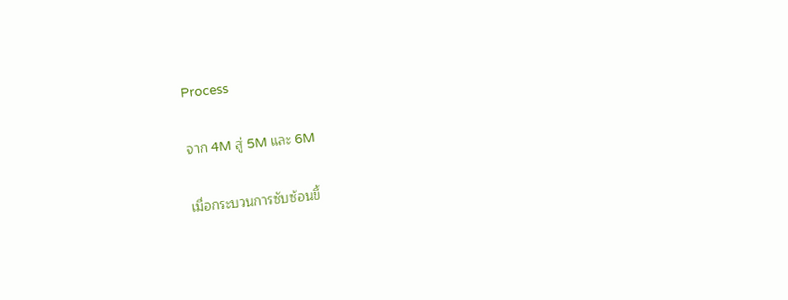Process

จาก 4M สู่ 5M และ 6M

เมื่อกระบวนการซับซ้อนขึ้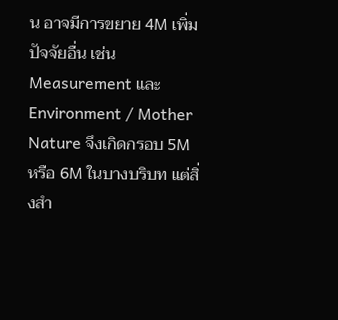น อาจมีการขยาย 4M เพิ่มปัจจัยอื่น เช่น Measurement และ Environment / Mother Nature จึงเกิดกรอบ 5M หรือ 6M ในบางบริบท แต่สิ่งสำ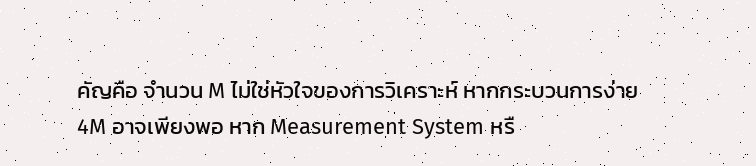คัญคือ จำนวน M ไม่ใช่หัวใจของการวิเคราะห์ หากกระบวนการง่าย 4M อาจเพียงพอ หาก Measurement System หรื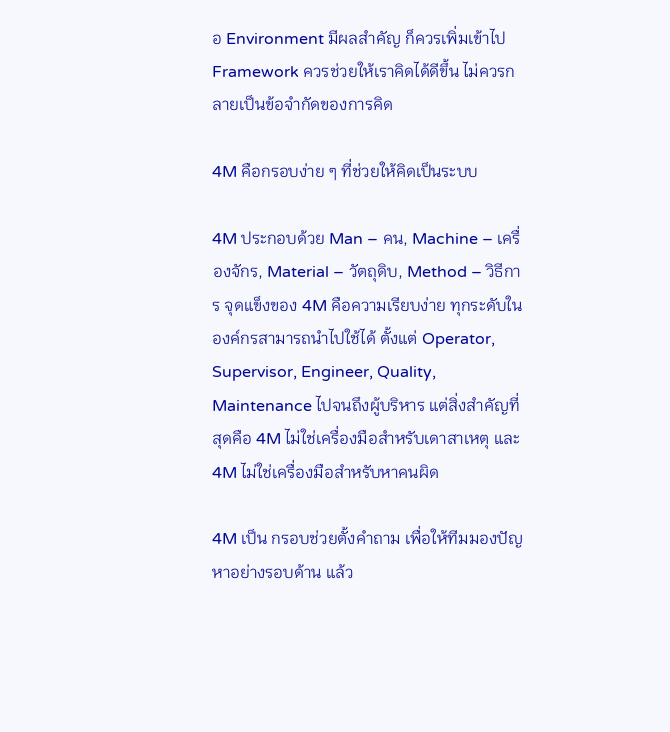อ Environment มีผลสำคัญ ก็ควรเพิ่มเข้าไป Framework ควรช่วยให้เราคิดได้ดีขึ้น ไม่ควรกลายเป็นข้อจำกัดของการคิด

4M คือกรอบง่าย ๆ ที่ช่วยให้คิดเป็นระบบ

4M ประกอบด้วย Man – คน, Machine – เครื่องจักร, Material – วัตถุดิบ, Method – วิธีการ จุดแข็งของ 4M คือความเรียบง่าย ทุกระดับในองค์กรสามารถนำไปใช้ได้ ตั้งแต่ Operator, Supervisor, Engineer, Quality, Maintenance ไปจนถึงผู้บริหาร แต่สิ่งสำคัญที่สุดคือ 4M ไม่ใช่เครื่องมือสำหรับเดาสาเหตุ และ 4M ไม่ใช่เครื่องมือสำหรับหาคนผิด

4M เป็น กรอบช่วยตั้งคำถาม เพื่อให้ทีมมองปัญหาอย่างรอบด้าน แล้ว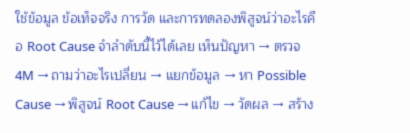ใช้ข้อมูล ข้อเท็จจริง การวัด และการทดลองพิสูจน์ว่าอะไรคือ Root Cause จำลำดับนี้ไว้ได้เลย เห็นปัญหา → ตรวจ 4M → ถามว่าอะไรเปลี่ยน → แยกข้อมูล → หา Possible Cause → พิสูจน์ Root Cause → แก้ไข → วัดผล → สร้าง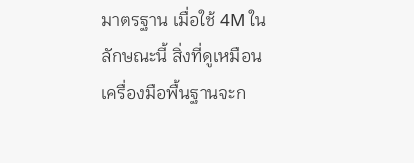มาตรฐาน เมื่อใช้ 4M ในลักษณะนี้ สิ่งที่ดูเหมือนเครื่องมือพื้นฐานจะก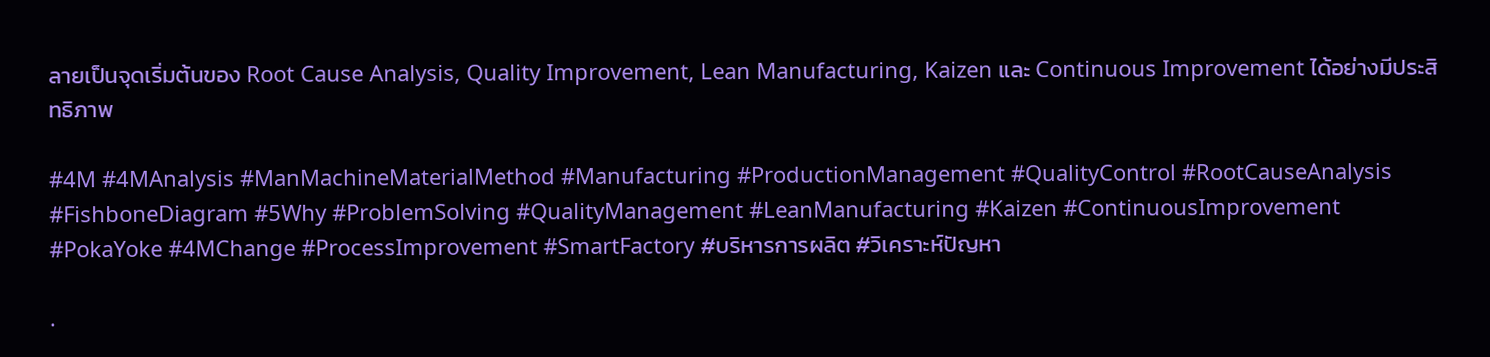ลายเป็นจุดเริ่มต้นของ Root Cause Analysis, Quality Improvement, Lean Manufacturing, Kaizen และ Continuous Improvement ได้อย่างมีประสิทธิภาพ

#4M #4MAnalysis #ManMachineMaterialMethod #Manufacturing #ProductionManagement #QualityControl #RootCauseAnalysis #FishboneDiagram #5Why #ProblemSolving #QualityManagement #LeanManufacturing #Kaizen #ContinuousImprovement #PokaYoke #4MChange #ProcessImprovement #SmartFactory #บริหารการผลิต #วิเคราะห์ปัญหา

.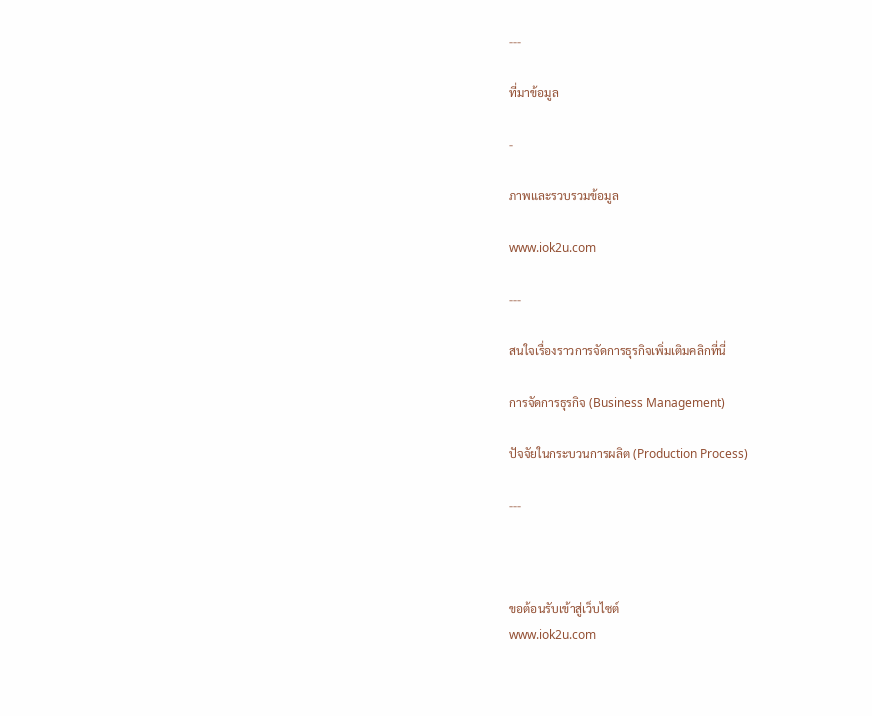---

ที่มาข้อมูล

-

ภาพและรวบรวมข้อมูล

www.iok2u.com

---

สนใจเรื่องราวการจัดการธุรกิจเพิ่มเติมคลิกที่นี่

การจัดการธุรกิจ (Business Management)

ปัจจัยในกระบวนการผลิต (Production Process)

---



ขอต้อนรับเข้าสู่เว็บไซต์
www.iok2u.com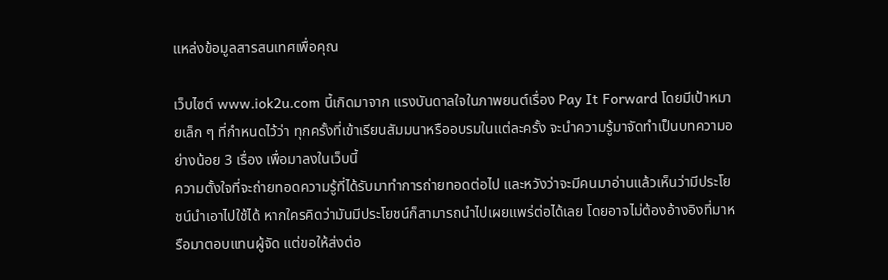แหล่งข้อมูลสารสนเทศเพื่อคุณ

เว็บไซต์ www.iok2u.com นี้เกิดมาจาก แรงบันดาลใจในภาพยนต์เรื่อง Pay It Forward โดยมีเป้าหมายเล็ก ๆ ที่กำหนดไว้ว่า ทุกครั้งที่เข้าเรียนสัมมนาหรืออบรมในแต่ละครั้ง จะนำความรู้มาจัดทำเป็นบทความอย่างน้อย 3 เรื่อง เพื่อมาลงในเว็บนี้
ความตั้งใจที่จะถ่ายทอดความรู้ที่ได้รับมาทำการถ่ายทอดต่อไป และหวังว่าจะมีคนมาอ่านแล้วเห็นว่ามีประโยชน์นำเอาไปใช้ได้ หากใครคิดว่ามันมีประโยชน์ก็สามารถนำไปเผยแพร่ต่อได้เลย โดยอาจไม่ต้องอ้างอิงที่มาหรือมาตอบแทนผู้จัด แต่ขอให้ส่งต่อ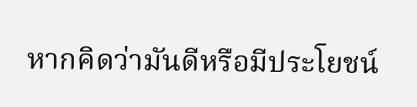หากคิดว่ามันดีหรือมีประโยชน์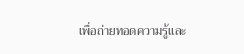เพื่อถ่ายทอดความรู้และ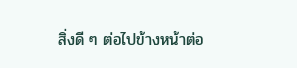สิ่งดี ๆ ต่อไปข้างหน้าต่อ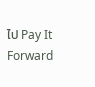ไป Pay It Forward